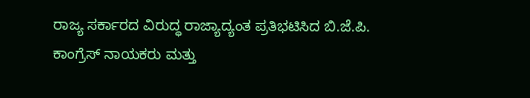ರಾಜ್ಯ ಸರ್ಕಾರದ ವಿರುದ್ಧ ರಾಜ್ಯಾದ್ಯಂತ ಪ್ರತಿಭಟಿಸಿದ ಬಿ.ಜೆ.ಪಿ. ಕಾಂಗ್ರೆಸ್ ನಾಯಕರು ಮತ್ತು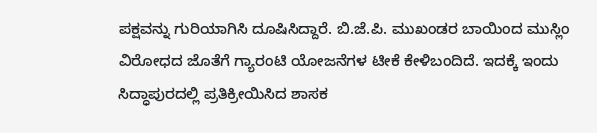ಪಕ್ಷವನ್ನು ಗುರಿಯಾಗಿಸಿ ದೂಷಿಸಿದ್ದಾರೆ. ಬಿ.ಜೆ.ಪಿ. ಮುಖಂಡರ ಬಾಯಿಂದ ಮುಸ್ಲಿಂ ವಿರೋಧದ ಜೊತೆಗೆ ಗ್ಯಾರಂಟಿ ಯೋಜನೆಗಳ ಟೀಕೆ ಕೇಳಿಬಂದಿದೆ. ಇದಕ್ಕೆ ಇಂದು ಸಿದ್ಧಾಪುರದಲ್ಲಿ ಪ್ರತಿಕ್ರೀಯಿಸಿದ ಶಾಸಕ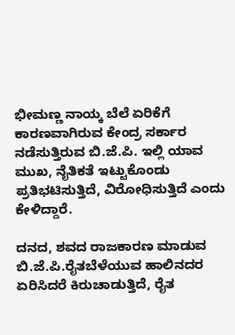ಭೀಮಣ್ಣ ನಾಯ್ಕ ಬೆಲೆ ಏರಿಕೆಗೆ ಕಾರಣವಾಗಿರುವ ಕೇಂದ್ರ ಸರ್ಕಾರ ನಡೆಸುತ್ತಿರುವ ಬಿ.ಜೆ.ಪಿ. ಇಲ್ಲಿ ಯಾವ ಮುಖ, ನೈತಿಕತೆ ಇಟ್ಟುಕೊಂಡು ಪ್ರತಿಭಟಿಸುತ್ತಿದೆ, ವಿರೋಧಿಸುತ್ತಿದೆ ಎಂದು ಕೇಳಿದ್ದಾರೆ.

ದನದ, ಶವದ ರಾಜಕಾರಣ ಮಾಡುವ ಬಿ.ಜೆ.ಪಿ.ರೈತಬೆಳೆಯುವ ಹಾಲಿನದರ ಏರಿಸಿದರೆ ಕಿರುಚಾಡುತ್ತಿದೆ, ರೈತ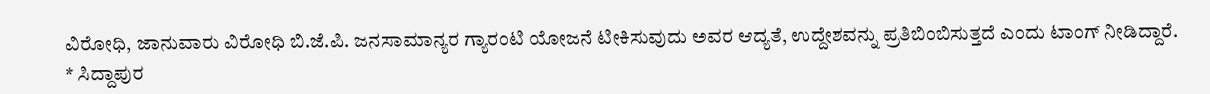ವಿರೋಧಿ, ಜಾನುವಾರು ವಿರೋಧಿ ಬಿ.ಜೆ.ಪಿ. ಜನಸಾಮಾನ್ಯರ ಗ್ಯಾರಂಟಿ ಯೋಜನೆ ಟೀಕಿಸುವುದು ಅವರ ಆದ್ಯತೆ, ಉದ್ದೇಶವನ್ನು ಪ್ರತಿಬಿಂಬಿಸುತ್ತದೆ ಎಂದು ಟಾಂಗ್ ನೀಡಿದ್ದಾರೆ.
* ಸಿದ್ದಾಪುರ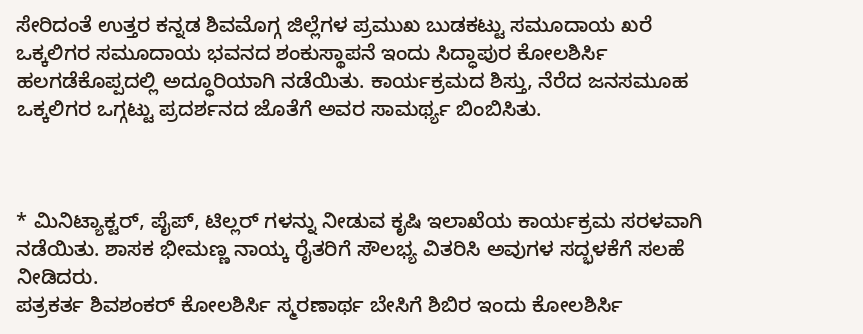ಸೇರಿದಂತೆ ಉತ್ತರ ಕನ್ನಡ ಶಿವಮೊಗ್ಗ ಜಿಲ್ಲೆಗಳ ಪ್ರಮುಖ ಬುಡಕಟ್ಟು ಸಮೂದಾಯ ಖರೆ ಒಕ್ಕಲಿಗರ ಸಮೂದಾಯ ಭವನದ ಶಂಕುಸ್ಥಾಪನೆ ಇಂದು ಸಿದ್ಧಾಪುರ ಕೋಲಶಿರ್ಸಿ ಹಲಗಡೆಕೊಪ್ಪದಲ್ಲಿ ಅದ್ಧೂರಿಯಾಗಿ ನಡೆಯಿತು. ಕಾರ್ಯಕ್ರಮದ ಶಿಸ್ತು, ನೆರೆದ ಜನಸಮೂಹ ಒಕ್ಕಲಿಗರ ಒಗ್ಗಟ್ಟು ಪ್ರದರ್ಶನದ ಜೊತೆಗೆ ಅವರ ಸಾಮರ್ಥ್ಯ ಬಿಂಬಿಸಿತು.



* ಮಿನಿಟ್ಯಾಕ್ಟರ್, ಪೈಪ್, ಟಿಲ್ಲರ್ ಗಳನ್ನು ನೀಡುವ ಕೃಷಿ ಇಲಾಖೆಯ ಕಾರ್ಯಕ್ರಮ ಸರಳವಾಗಿ ನಡೆಯಿತು. ಶಾಸಕ ಭೀಮಣ್ಣ ನಾಯ್ಕ ರೈತರಿಗೆ ಸೌಲಭ್ಯ ವಿತರಿಸಿ ಅವುಗಳ ಸದ್ಭಳಕೆಗೆ ಸಲಹೆ ನೀಡಿದರು.
ಪತ್ರಕರ್ತ ಶಿವಶಂಕರ್ ಕೋಲಶಿರ್ಸಿ ಸ್ಮರಣಾರ್ಥ ಬೇಸಿಗೆ ಶಿಬಿರ ಇಂದು ಕೋಲಶಿರ್ಸಿ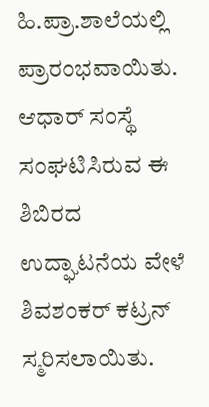ಹಿ.ಪ್ರಾ.ಶಾಲೆಯಲ್ಲಿ ಪ್ರಾರಂಭವಾಯಿತು. ಆಧಾರ್ ಸಂಸ್ಥೆ ಸಂಘಟಿಸಿರುವ ಈ ಶಿಬಿರದ ಉದ್ಘಾಟನೆಯ ವೇಳೆ ಶಿವಶಂಕರ್ ಕಟ್ರನ್ ಸ್ಮರಿಸಲಾಯಿತು.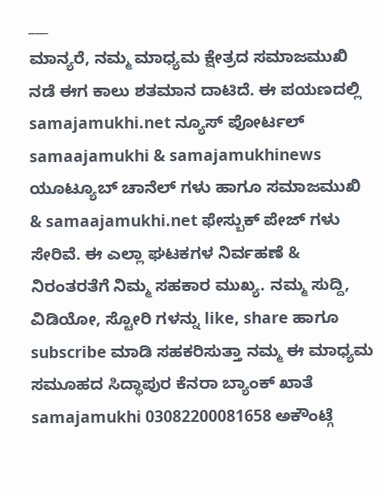___
ಮಾನ್ಯರೆ, ನಮ್ಮ ಮಾಧ್ಯಮ ಕ್ಷೇತ್ರದ ಸಮಾಜಮುಖಿ ನಡೆ ಈಗ ಕಾಲು ಶತಮಾನ ದಾಟಿದೆ. ಈ ಪಯಣದಲ್ಲಿ samajamukhi.net ನ್ಯೂಸ್ ಪೋರ್ಟಲ್ samaajamukhi & samajamukhinews ಯೂಟ್ಯೂಬ್ ಚಾನೆಲ್ ಗಳು ಹಾಗೂ ಸಮಾಜಮುಖಿ & samaajamukhi.net ಫೇಸ್ಬುಕ್ ಪೇಜ್ ಗಳು ಸೇರಿವೆ. ಈ ಎಲ್ಲಾ ಘಟಕಗಳ ನಿರ್ವಹಣೆ & ನಿರಂತರತೆಗೆ ನಿಮ್ಮ ಸಹಕಾರ ಮುಖ್ಯ. ನಮ್ಮ ಸುದ್ದಿ, ವಿಡಿಯೋ, ಸ್ಟೋರಿ ಗಳನ್ನು like, share ಹಾಗೂ subscribe ಮಾಡಿ ಸಹಕರಿಸುತ್ತಾ ನಮ್ಮ ಈ ಮಾಧ್ಯಮ ಸಮೂಹದ ಸಿದ್ಧಾಪುರ ಕೆನರಾ ಬ್ಯಾಂಕ್ ಖಾತೆ samajamukhi 03082200081658 ಅಕೌಂಟ್ಗೆ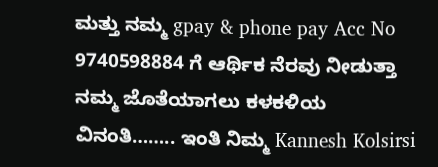ಮತ್ತು ನಮ್ಮ gpay & phone pay Acc No 9740598884 ಗೆ ಆರ್ಥಿಕ ನೆರವು ನೀಡುತ್ತಾ ನಮ್ಮ ಜೊತೆಯಾಗಲು ಕಳಕಳಿಯ ವಿನಂತಿ…….. ಇಂತಿ ನಿಮ್ಮ Kannesh Kolsirsi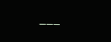___